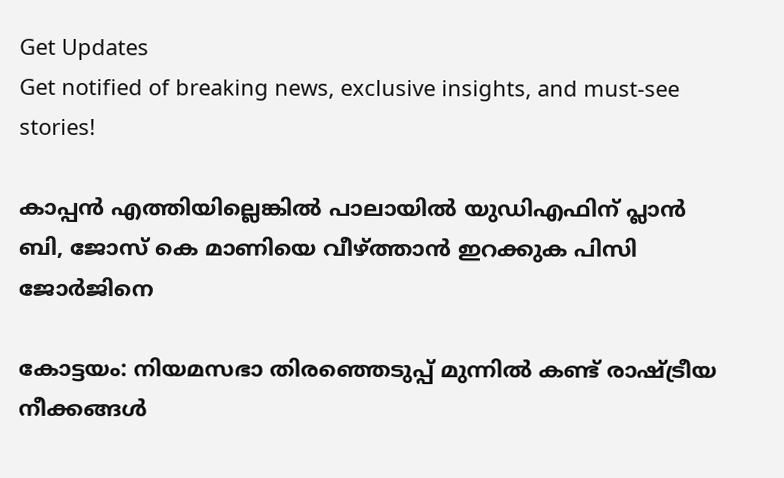Get Updates
Get notified of breaking news, exclusive insights, and must-see stories!

കാപ്പൻ എത്തിയില്ലെങ്കിൽ പാലായിൽ യുഡിഎഫിന് പ്ലാൻ ബി, ജോസ് കെ മാണിയെ വീഴ്ത്താൻ ഇറക്കുക പിസി ജോർജിനെ

കോട്ടയം: നിയമസഭാ തിരഞ്ഞെടുപ്പ് മുന്നില്‍ കണ്ട് രാഷ്ട്രീയ നീക്കങ്ങള്‍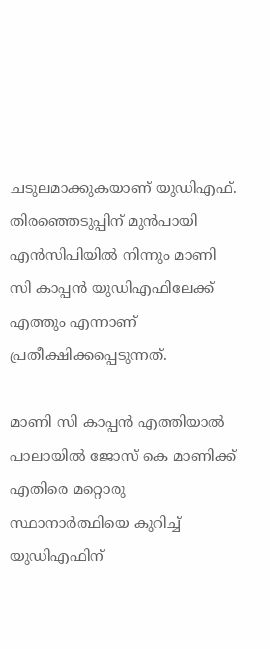ചടുലമാക്കുകയാണ് യുഡിഎഫ്. തിരഞ്ഞെടുപ്പിന് മുന്‍പായി എന്‍സിപിയില്‍ നിന്നും മാണി സി കാപ്പന്‍ യുഡിഎഫിലേക്ക് എത്തും എന്നാണ് പ്രതീക്ഷിക്കപ്പെടുന്നത്.

മാണി സി കാപ്പന്‍ എത്തിയാല്‍ പാലായില്‍ ജോസ് കെ മാണിക്ക് എതിരെ മറ്റൊരു സ്ഥാനാര്‍ത്ഥിയെ കുറിച്ച് യുഡിഎഫിന്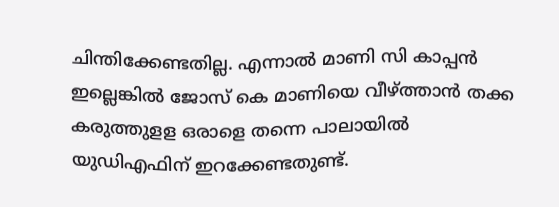ചിന്തിക്കേണ്ടതില്ല. എന്നാല്‍ മാണി സി കാപ്പന്‍ ഇല്ലെങ്കില്‍ ജോസ് കെ മാണിയെ വീഴ്ത്താന്‍ തക്ക കരുത്തുളള ഒരാളെ തന്നെ പാലായില്‍ യുഡിഎഫിന് ഇറക്കേണ്ടതുണ്ട്.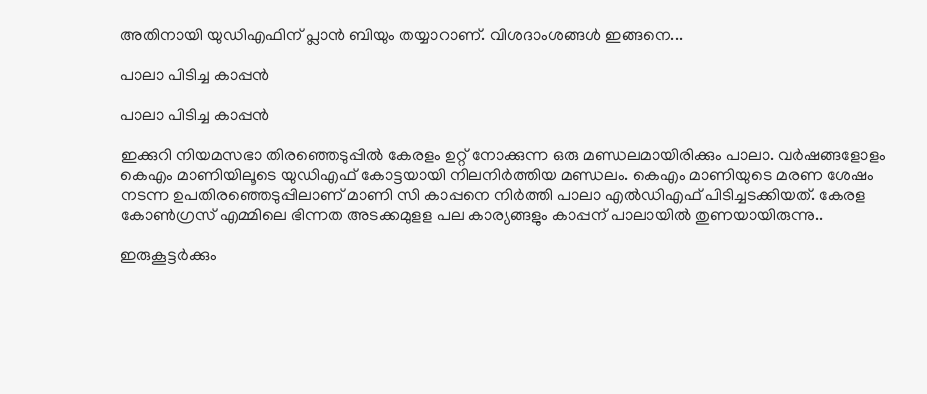അതിനായി യുഡിഎഫിന് പ്ലാന്‍ ബിയും തയ്യാറാണ്. വിശദാംശങ്ങള്‍ ഇങ്ങനെ...

പാലാ പിടിച്ച കാപ്പൻ

പാലാ പിടിച്ച കാപ്പൻ

ഇക്കുറി നിയമസഭാ തിരഞ്ഞെടുപ്പില്‍ കേരളം ഉറ്റ് നോക്കുന്ന ഒരു മണ്ഡലമായിരിക്കും പാലാ. വര്‍ഷങ്ങളോളം കെഎം മാണിയിലൂടെ യുഡിഎഫ് കോട്ടയായി നിലനിര്‍ത്തിയ മണ്ഡലം. കെഎം മാണിയുടെ മരണ ശേഷം നടന്ന ഉപതിരഞ്ഞെടുപ്പിലാണ് മാണി സി കാപ്പനെ നിര്‍ത്തി പാലാ എല്‍ഡിഎഫ് പിടിച്ചടക്കിയത്. കേരള കോണ്‍ഗ്രസ് എമ്മിലെ ഭിന്നത അടക്കമുളള പല കാര്യങ്ങളും കാപ്പന് പാലായില്‍ തുണയായിരുന്നു..

ഇരുകൂട്ടർക്കും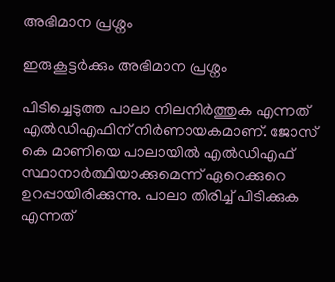അഭിമാന പ്രശ്നം

ഇരുകൂട്ടർക്കും അഭിമാന പ്രശ്നം

പിടിച്ചെടുത്ത പാലാ നിലനിര്‍ത്തുക എന്നത് എല്‍ഡിഎഫിന് നിര്‍ണായകമാണ്. ജോസ് കെ മാണിയെ പാലായില്‍ എല്‍ഡിഎഫ് സ്ഥാനാര്‍ത്ഥിയാക്കുമെന്ന് ഏറെക്കുറെ ഉറപ്പായിരിക്കുന്നു. പാലാ തിരിച്ച് പിടിക്കുക എന്നത്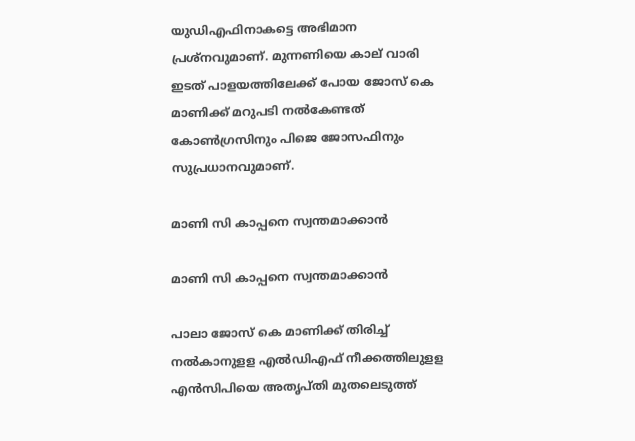യുഡിഎഫിനാകട്ടെ അഭിമാന പ്രശ്‌നവുമാണ്. മുന്നണിയെ കാല് വാരി ഇടത് പാളയത്തിലേക്ക് പോയ ജോസ് കെ മാണിക്ക് മറുപടി നല്‍കേണ്ടത് കോണ്‍ഗ്രസിനും പിജെ ജോസഫിനും സുപ്രധാനവുമാണ്.

മാണി സി കാപ്പനെ സ്വന്തമാക്കാൻ

മാണി സി കാപ്പനെ സ്വന്തമാക്കാൻ

പാലാ ജോസ് കെ മാണിക്ക് തിരിച്ച് നല്‍കാനുളള എല്‍ഡിഎഫ് നീക്കത്തിലുളള എന്‍സിപിയെ അതൃപ്തി മുതലെടുത്ത്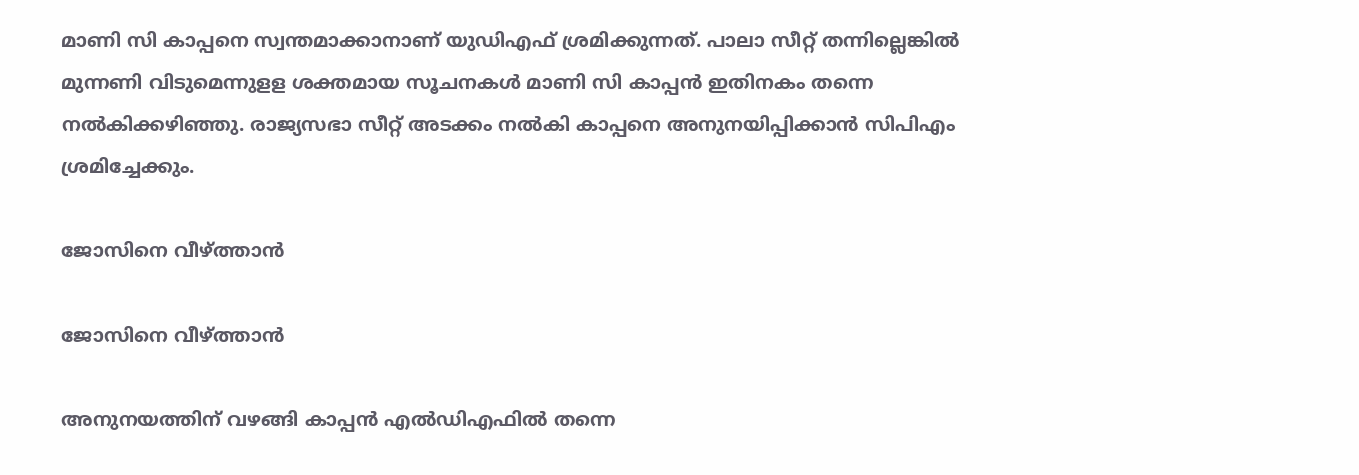മാണി സി കാപ്പനെ സ്വന്തമാക്കാനാണ് യുഡിഎഫ് ശ്രമിക്കുന്നത്. പാലാ സീറ്റ് തന്നില്ലെങ്കില്‍ മുന്നണി വിടുമെന്നുളള ശക്തമായ സൂചനകള്‍ മാണി സി കാപ്പന്‍ ഇതിനകം തന്നെ നല്‍കിക്കഴിഞ്ഞു. രാജ്യസഭാ സീറ്റ് അടക്കം നല്‍കി കാപ്പനെ അനുനയിപ്പിക്കാന്‍ സിപിഎം ശ്രമിച്ചേക്കും.

ജോസിനെ വീഴ്ത്താന്‍

ജോസിനെ വീഴ്ത്താന്‍

അനുനയത്തിന് വഴങ്ങി കാപ്പന്‍ എല്‍ഡിഎഫില്‍ തന്നെ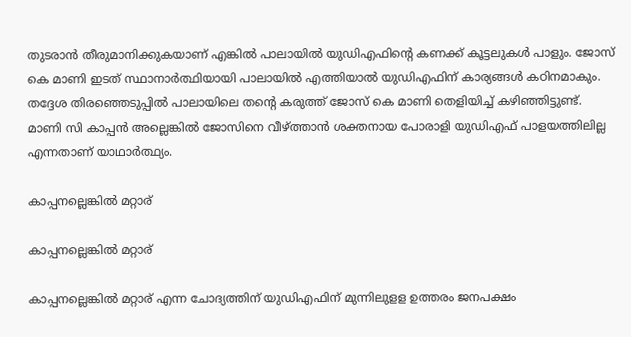തുടരാന്‍ തീരുമാനിക്കുകയാണ് എങ്കില്‍ പാലായില്‍ യുഡിഎഫിന്റെ കണക്ക് കൂട്ടലുകള്‍ പാളും. ജോസ് കെ മാണി ഇടത് സ്ഥാനാര്‍ത്ഥിയായി പാലായില്‍ എത്തിയാല്‍ യുഡിഎഫിന് കാര്യങ്ങള്‍ കഠിനമാകും. തദ്ദേശ തിരഞ്ഞെടുപ്പില്‍ പാലായിലെ തന്റെ കരുത്ത് ജോസ് കെ മാണി തെളിയിച്ച് കഴിഞ്ഞിട്ടുണ്ട്. മാണി സി കാപ്പന്‍ അല്ലെങ്കില്‍ ജോസിനെ വീഴ്ത്താന്‍ ശക്തനായ പോരാളി യുഡിഎഫ് പാളയത്തിലില്ല എന്നതാണ് യാഥാര്‍ത്ഥ്യം.

കാപ്പനല്ലെങ്കില്‍ മറ്റാര്

കാപ്പനല്ലെങ്കില്‍ മറ്റാര്

കാപ്പനല്ലെങ്കില്‍ മറ്റാര് എന്ന ചോദ്യത്തിന് യുഡിഎഫിന് മുന്നിലുളള ഉത്തരം ജനപക്ഷം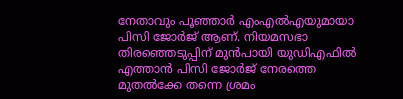നേതാവും പൂഞ്ഞാര്‍ എംഎല്‍എയുമായാ പിസി ജോര്‍ജ് ആണ്. നിയമസഭാ തിരഞ്ഞെടുപ്പിന് മുന്‍പായി യുഡിഎഫില്‍ എത്താന്‍ പിസി ജോര്‍ജ് നേരത്തെ മുതല്‍ക്കേ തന്നെ ശ്രമം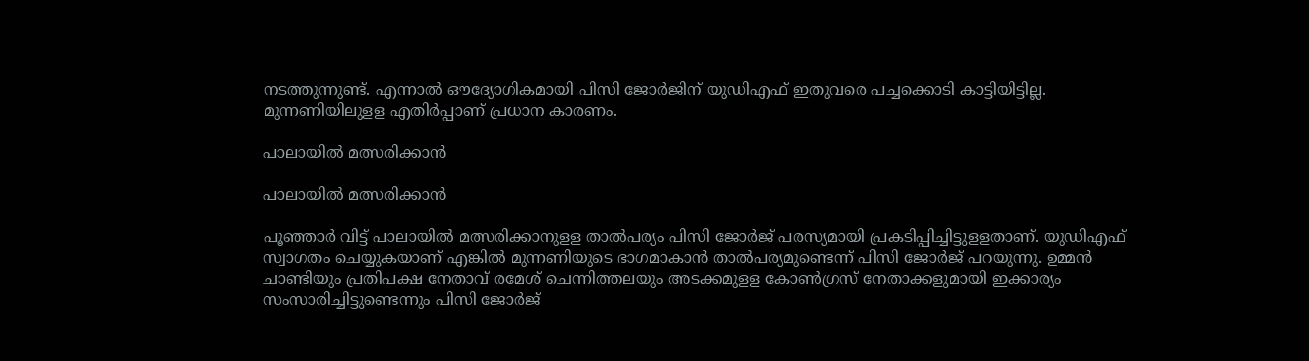നടത്തുന്നുണ്ട്. എന്നാല്‍ ഔദ്യോഗികമായി പിസി ജോര്‍ജിന് യുഡിഎഫ് ഇതുവരെ പച്ചക്കൊടി കാട്ടിയിട്ടില്ല. മുന്നണിയിലുളള എതിര്‍പ്പാണ് പ്രധാന കാരണം.

പാലായില്‍ മത്സരിക്കാൻ

പാലായില്‍ മത്സരിക്കാൻ

പൂഞ്ഞാര്‍ വിട്ട് പാലായില്‍ മത്സരിക്കാനുളള താല്‍പര്യം പിസി ജോര്‍ജ് പരസ്യമായി പ്രകടിപ്പിച്ചിട്ടുളളതാണ്. യുഡിഎഫ് സ്വാഗതം ചെയ്യുകയാണ് എങ്കില്‍ മുന്നണിയുടെ ഭാഗമാകാന്‍ താല്‍പര്യമുണ്ടെന്ന് പിസി ജോര്‍ജ് പറയുന്നു. ഉമ്മന്‍ ചാണ്ടിയും പ്രതിപക്ഷ നേതാവ് രമേശ് ചെന്നിത്തലയും അടക്കമുളള കോണ്‍ഗ്രസ് നേതാക്കളുമായി ഇക്കാര്യം സംസാരിച്ചിട്ടുണ്ടെന്നും പിസി ജോര്‍ജ്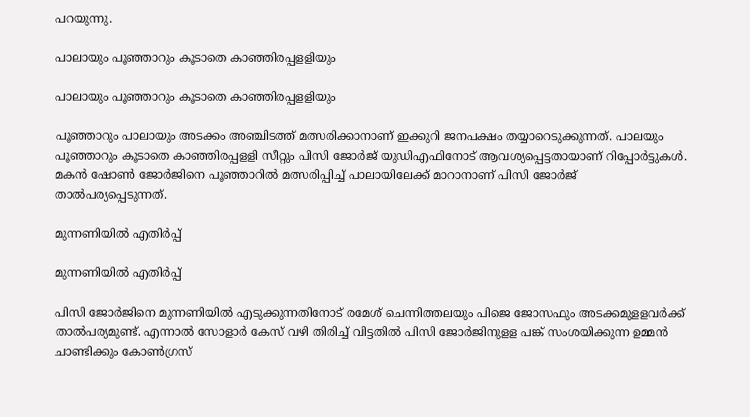പറയുന്നു.

പാലായും പൂഞ്ഞാറും കൂടാതെ കാഞ്ഞിരപ്പളളിയും

പാലായും പൂഞ്ഞാറും കൂടാതെ കാഞ്ഞിരപ്പളളിയും

പൂഞ്ഞാറും പാലായും അടക്കം അഞ്ചിടത്ത് മത്സരിക്കാനാണ് ഇക്കുറി ജനപക്ഷം തയ്യാറെടുക്കുന്നത്. പാലയും പൂഞ്ഞാറും കൂടാതെ കാഞ്ഞിരപ്പളളി സീറ്റും പിസി ജോര്‍ജ് യുഡിഎഫിനോട് ആവശ്യപ്പെട്ടതായാണ് റിപ്പോര്‍ട്ടുകള്‍. മകന്‍ ഷോണ്‍ ജോര്‍ജിനെ പൂഞ്ഞാറില്‍ മത്സരിപ്പിച്ച് പാലായിലേക്ക് മാറാനാണ് പിസി ജോര്‍ജ് താല്‍പര്യപ്പെടുന്നത്.

മുന്നണിയിൽ എതിർപ്പ്

മുന്നണിയിൽ എതിർപ്പ്

പിസി ജോര്‍ജിനെ മുന്നണിയില്‍ എടുക്കുന്നതിനോട് രമേശ് ചെന്നിത്തലയും പിജെ ജോസഫും അടക്കമുളളവര്‍ക്ക് താല്‍പര്യമുണ്ട്. എന്നാല്‍ സോളാര്‍ കേസ് വഴി തിരിച്ച് വിട്ടതില്‍ പിസി ജോര്‍ജിനുളള പങ്ക് സംശയിക്കുന്ന ഉമ്മന്‍ ചാണ്ടിക്കും കോണ്‍ഗ്രസ്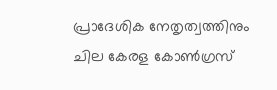പ്രാദേശിക നേതൃത്വത്തിനും ചില കേരള കോണ്‍ഗ്രസ്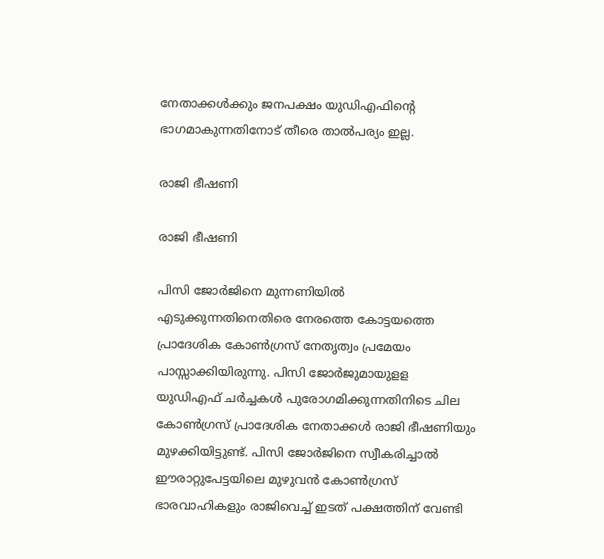നേതാക്കള്‍ക്കും ജനപക്ഷം യുഡിഎഫിന്റെ ഭാഗമാകുന്നതിനോട് തീരെ താല്‍പര്യം ഇല്ല.

രാജി ഭീഷണി

രാജി ഭീഷണി

പിസി ജോര്‍ജിനെ മുന്നണിയില്‍ എടുക്കുന്നതിനെതിരെ നേരത്തെ കോട്ടയത്തെ പ്രാദേശിക കോണ്‍ഗ്രസ് നേതൃത്വം പ്രമേയം പാസ്സാക്കിയിരുന്നു. പിസി ജോര്‍ജുമായുളള യുഡിഎഫ് ചര്‍ച്ചകള്‍ പുരോഗമിക്കുന്നതിനിടെ ചില കോണ്‍ഗ്രസ് പ്രാദേശിക നേതാക്കള്‍ രാജി ഭീഷണിയും മുഴക്കിയിട്ടുണ്ട്. പിസി ജോര്‍ജിനെ സ്വീകരിച്ചാല്‍ ഈരാറ്റുപേട്ടയിലെ മുഴുവന്‍ കോണ്‍ഗ്രസ് ഭാരവാഹികളും രാജിവെച്ച് ഇടത് പക്ഷത്തിന് വേണ്ടി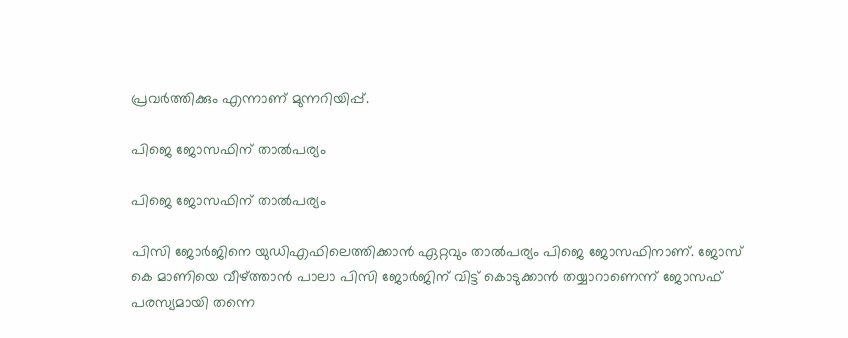പ്രവര്‍ത്തിക്കും എന്നാണ് മുന്നറിയിപ്പ്.

പിജെ ജോസഫിന് താൽപര്യം

പിജെ ജോസഫിന് താൽപര്യം

പിസി ജോര്‍ജിനെ യുഡിഎഫിലെത്തിക്കാന്‍ ഏറ്റവും താല്‍പര്യം പിജെ ജോസഫിനാണ്. ജോസ് കെ മാണിയെ വീഴ്ത്താന്‍ പാലാ പിസി ജോര്‍ജിന് വിട്ട് കൊടുക്കാന്‍ തയ്യാറാണെന്ന് ജോസഫ് പരസ്യമായി തന്നെ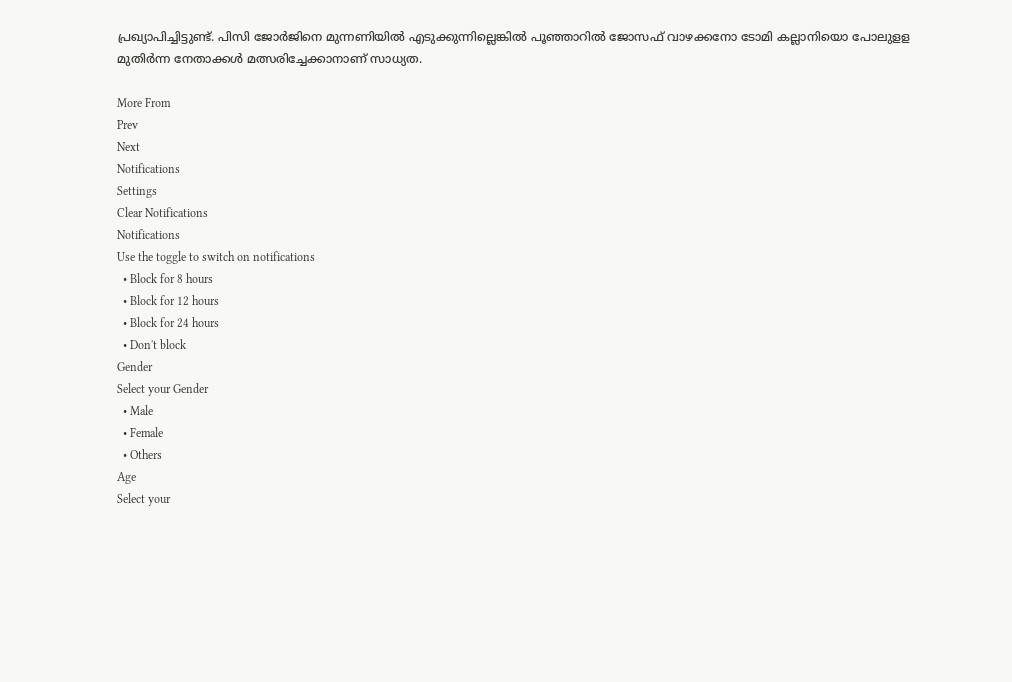പ്രഖ്യാപിച്ചിട്ടുണ്ട്. പിസി ജോര്‍ജിനെ മുന്നണിയില്‍ എടുക്കുന്നില്ലെങ്കില്‍ പൂഞ്ഞാറില്‍ ജോസഫ് വാഴക്കനോ ടോമി കല്ലാനിയൊ പോലുളള മുതിര്‍ന്ന നേതാക്കള്‍ മത്സരിച്ചേക്കാനാണ് സാധ്യത.

More From
Prev
Next
Notifications
Settings
Clear Notifications
Notifications
Use the toggle to switch on notifications
  • Block for 8 hours
  • Block for 12 hours
  • Block for 24 hours
  • Don't block
Gender
Select your Gender
  • Male
  • Female
  • Others
Age
Select your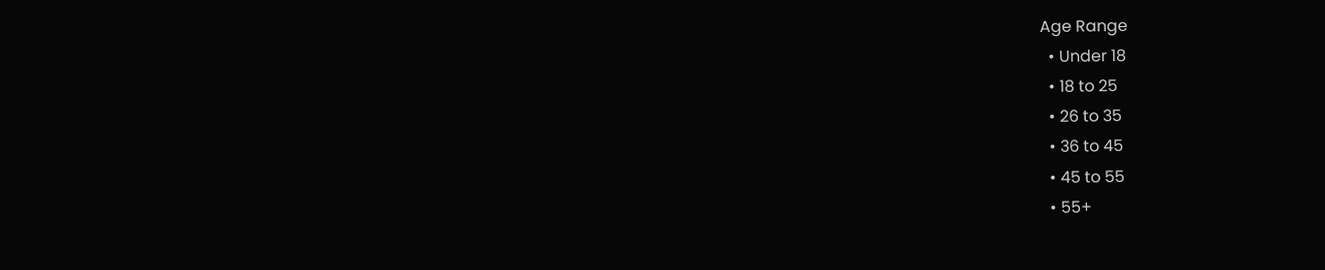Age Range
  • Under 18
  • 18 to 25
  • 26 to 35
  • 36 to 45
  • 45 to 55
  • 55+